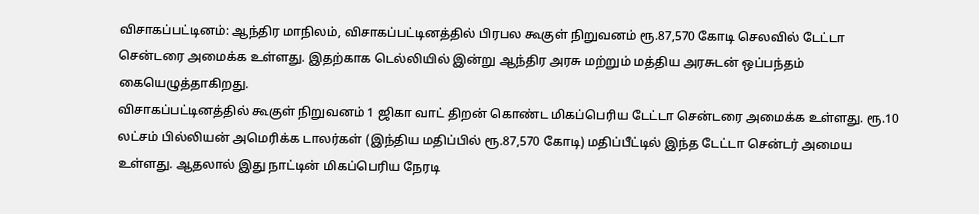விசாகப்பட்டினம்: ஆந்திர மாநிலம், விசாகப்பட்டினத்தில் பிரபல கூகுள் நிறுவனம் ரூ.87,570 கோடி செலவில் டேட்டா சென்டரை அமைக்க உள்ளது. இதற்காக டெல்லியில் இன்று ஆந்திர அரசு மற்றும் மத்திய அரசுடன் ஒப்பந்தம் கையெழுத்தாகிறது.
விசாகப்பட்டினத்தில் கூகுள் நிறுவனம் 1 ஜிகா வாட் திறன் கொண்ட மிகப்பெரிய டேட்டா சென்டரை அமைக்க உள்ளது. ரூ.10 லட்சம் பில்லியன் அமெரிக்க டாலர்கள் (இந்திய மதிப்பில் ரூ.87,570 கோடி) மதிப்பீட்டில் இந்த டேட்டா சென்டர் அமைய உள்ளது. ஆதலால் இது நாட்டின் மிகப்பெரிய நேரடி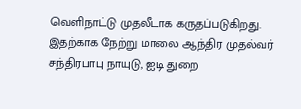வெளிநாட்டு முதலீடாக கருதப்படுகிறது. இதற்காக நேற்று மாலை ஆந்திர முதல்வர் சந்திரபாபு நாயுடு, ஐடி துறை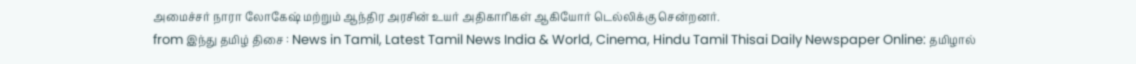அமைச்சர் நாரா லோகேஷ் மற்றும் ஆந்திர அரசின் உயர் அதிகாரிகள் ஆகியோர் டெல்லிக்கு சென்றனர்.
from இந்து தமிழ் திசை : News in Tamil, Latest Tamil News India & World, Cinema, Hindu Tamil Thisai Daily Newspaper Online: தமிழால்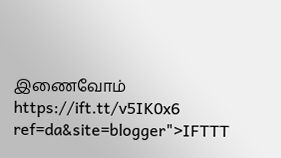இணைவோம் https://ift.tt/v5IK0x6
ref=da&site=blogger">IFTTT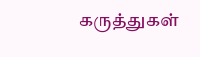கருத்துகள்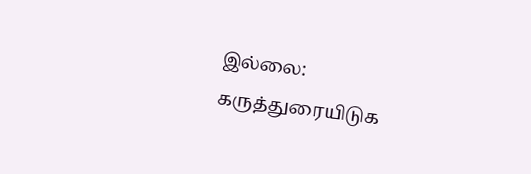இல்லை:
கருத்துரையிடுக